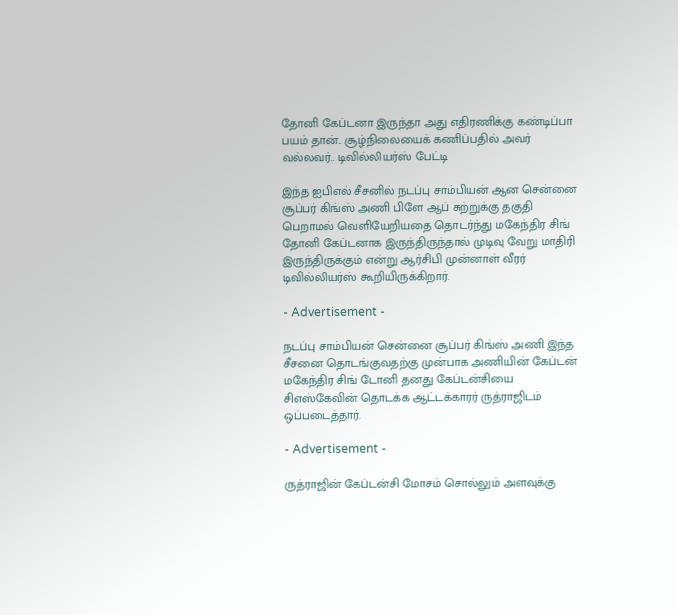தோனி கேப்டனா இருந்தா அது எதிரணிக்கு கண்டிப்பா பயம் தான்.. சூழ்நிலையைக் கணிப்பதில் அவர் வல்லவர்.. டிவில்லியர்ஸ் பேட்டி

இந்த ஐபிஎல் சீசனில் நடப்பு சாம்பியன் ஆன சென்னை சூப்பர் கிங்ஸ் அணி பிளே ஆப் சுற்றுக்கு தகுதி பெறாமல் வெளியேறியதை தொடர்ந்து மகேந்திர சிங் தோனி கேப்டனாக இருந்திருந்தால் முடிவு வேறு மாதிரி இருந்திருக்கும் என்று ஆர்சிபி முன்னாள் வீரர் டிவில்லியர்ஸ் கூறியிருக்கிறார்.

- Advertisement -

நடப்பு சாம்பியன் சென்னை சூப்பர் கிங்ஸ் அணி இந்த சீசனை தொடங்குவதற்கு முன்பாக அணியின் கேப்டன் மகேந்திர சிங் டோனி தனது கேப்டன்சியை சிஎஸ்கேவின் தொடக்க ஆட்டக்காரர் ருத்ராஜிடம் ஒப்படைத்தார்.

- Advertisement -

ருத்ராஜின் கேப்டன்சி மோசம் சொல்லும் அளவுக்கு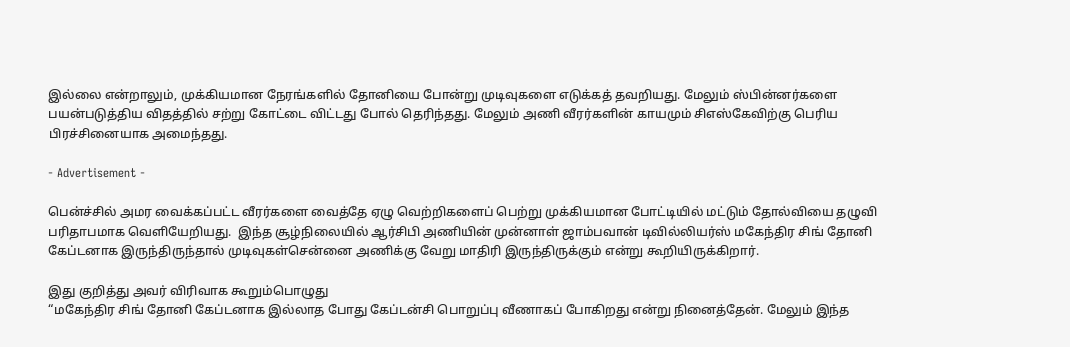இல்லை என்றாலும், முக்கியமான நேரங்களில் தோனியை போன்று முடிவுகளை எடுக்கத் தவறியது. மேலும் ஸ்பின்னர்களை பயன்படுத்திய விதத்தில் சற்று கோட்டை விட்டது போல் தெரிந்தது. மேலும் அணி வீரர்களின் காயமும் சிஎஸ்கேவிற்கு பெரிய பிரச்சினையாக அமைந்தது.

- Advertisement -

பென்ச்சில் அமர வைக்கப்பட்ட வீரர்களை வைத்தே ஏழு வெற்றிகளைப் பெற்று முக்கியமான போட்டியில் மட்டும் தோல்வியை தழுவி பரிதாபமாக வெளியேறியது.  இந்த சூழ்நிலையில் ஆர்சிபி அணியின் முன்னாள் ஜாம்பவான் டிவில்லியர்ஸ் மகேந்திர சிங் தோனி கேப்டனாக இருந்திருந்தால் முடிவுகள்சென்னை அணிக்கு வேறு மாதிரி இருந்திருக்கும் என்று கூறியிருக்கிறார்.

இது குறித்து அவர் விரிவாக கூறும்பொழுது
“மகேந்திர சிங் தோனி கேப்டனாக இல்லாத போது கேப்டன்சி பொறுப்பு வீணாகப் போகிறது என்று நினைத்தேன். மேலும் இந்த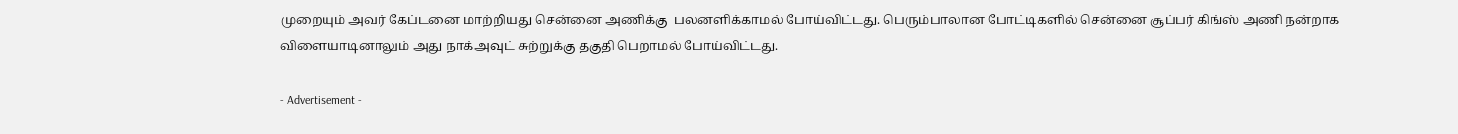முறையும் அவர் கேப்டனை மாற்றியது சென்னை அணிக்கு  பலனளிக்காமல் போய்விட்டது. பெரும்பாலான போட்டிகளில் சென்னை சூப்பர் கிங்ஸ் அணி நன்றாக விளையாடினாலும் அது நாக்அவுட் சுற்றுக்கு தகுதி பெறாமல் போய்விட்டது.

- Advertisement -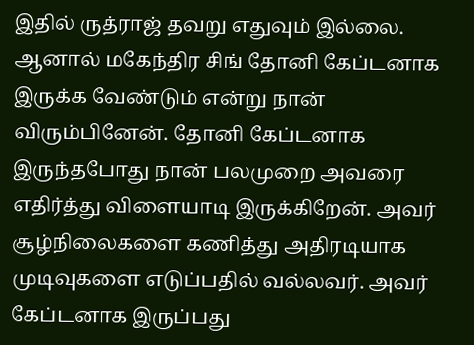இதில் ருத்ராஜ் தவறு எதுவும் இல்லை. ஆனால் மகேந்திர சிங் தோனி கேப்டனாக இருக்க வேண்டும் என்று நான் விரும்பினேன். தோனி கேப்டனாக இருந்தபோது நான் பலமுறை அவரை எதிர்த்து விளையாடி இருக்கிறேன். அவர் சூழ்நிலைகளை கணித்து அதிரடியாக முடிவுகளை எடுப்பதில் வல்லவர். அவர் கேப்டனாக இருப்பது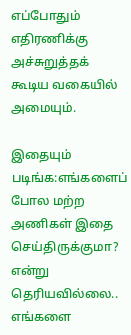எப்போதும் எதிரணிக்கு அச்சுறுத்தக் கூடிய வகையில் அமையும்.

இதையும் படிங்க:எங்களைப் போல மற்ற அணிகள் இதை செய்திருக்குமா? என்று தெரியவில்லை.. எங்களை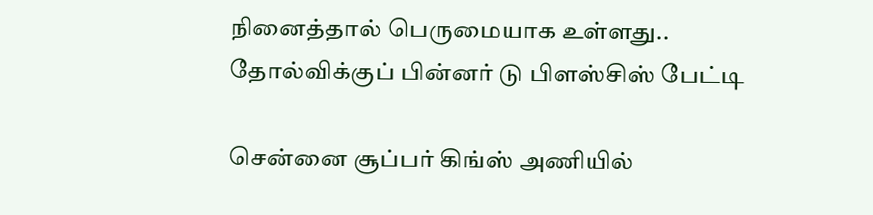நினைத்தால் பெருமையாக உள்ளது.. தோல்விக்குப் பின்னர் டு பிளஸ்சிஸ் பேட்டி

சென்னை சூப்பர் கிங்ஸ் அணியில்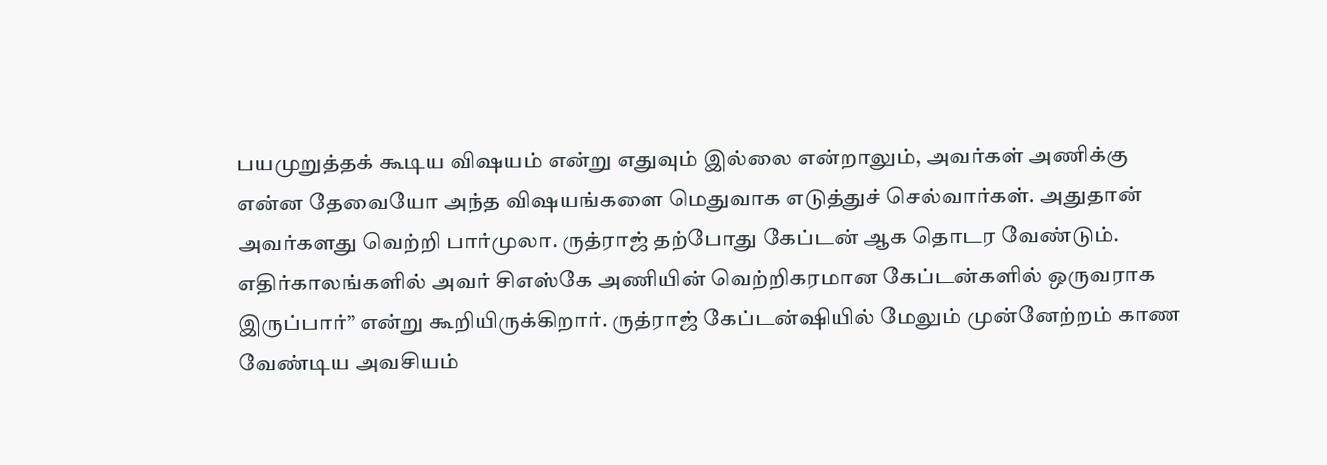பயமுறுத்தக் கூடிய விஷயம் என்று எதுவும் இல்லை என்றாலும், அவர்கள் அணிக்கு என்ன தேவையோ அந்த விஷயங்களை மெதுவாக எடுத்துச் செல்வார்கள். அதுதான் அவர்களது வெற்றி பார்முலா. ருத்ராஜ் தற்போது கேப்டன் ஆக தொடர வேண்டும். எதிர்காலங்களில் அவர் சிஎஸ்கே அணியின் வெற்றிகரமான கேப்டன்களில் ஒருவராக இருப்பார்” என்று கூறியிருக்கிறார். ருத்ராஜ் கேப்டன்ஷியில் மேலும் முன்னேற்றம் காண வேண்டிய அவசியம்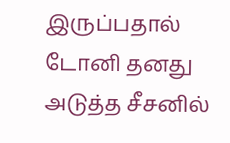இருப்பதால் டோனி தனது அடுத்த சீசனில்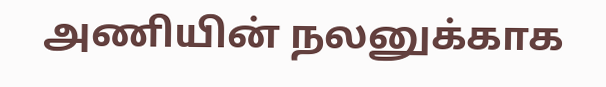அணியின் நலனுக்காக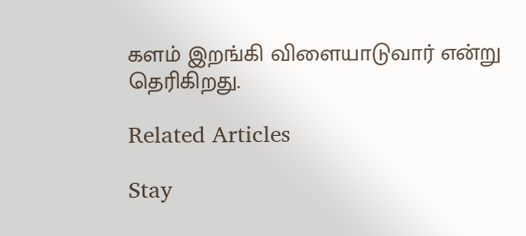களம் இறங்கி விளையாடுவார் என்று தெரிகிறது.

Related Articles

Stay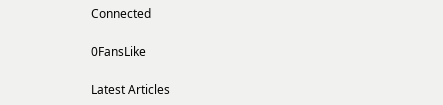Connected

0FansLike

Latest Articles